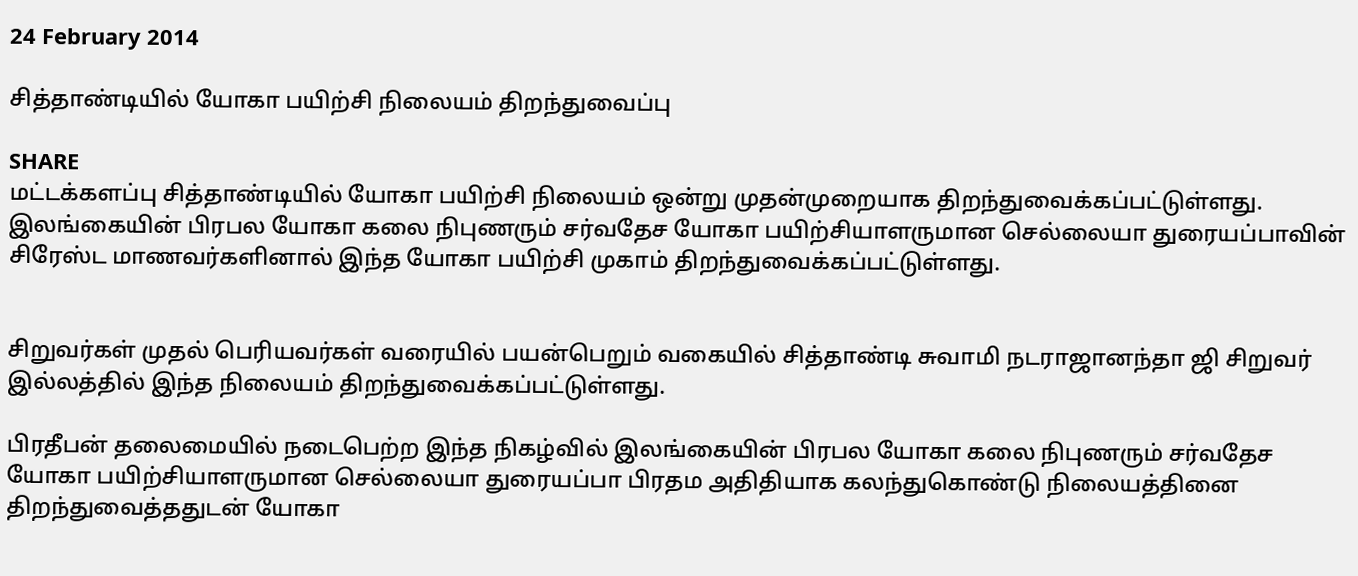24 February 2014

சித்தாண்டியில் யோகா பயிற்சி நிலையம் திறந்துவைப்பு

SHARE
மட்டக்களப்பு சித்தாண்டியில் யோகா பயிற்சி நிலையம் ஒன்று முதன்முறையாக திறந்துவைக்கப்பட்டுள்ளது.
இலங்கையின் பிரபல யோகா கலை நிபுணரும் சர்வதேச யோகா பயிற்சியாளருமான செல்லையா துரையப்பாவின் சிரேஸ்ட மாணவர்களினால் இந்த யோகா பயிற்சி முகாம் திறந்துவைக்கப்பட்டுள்ளது.


சிறுவர்கள் முதல் பெரியவர்கள் வரையில் பயன்பெறும் வகையில் சித்தாண்டி சுவாமி நடராஜானந்தா ஜி சிறுவர் இல்லத்தில் இந்த நிலையம் திறந்துவைக்கப்பட்டுள்ளது.

பிரதீபன் தலைமையில் நடைபெற்ற இந்த நிகழ்வில் இலங்கையின் பிரபல யோகா கலை நிபுணரும் சர்வதேச யோகா பயிற்சியாளருமான செல்லையா துரையப்பா பிரதம அதிதியாக கலந்துகொண்டு நிலையத்தினை திறந்துவைத்ததுடன் யோகா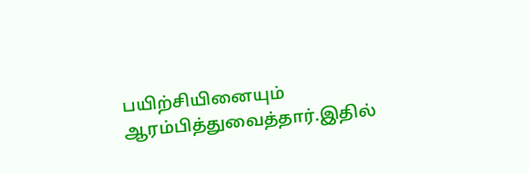பயிற்சியினையும் ஆரம்பித்துவைத்தார்.இதில்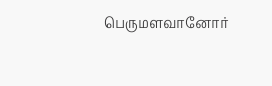பெருமளவானோர்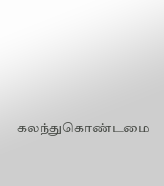கலந்துகொண்டமை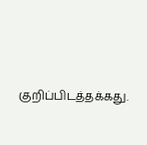குறிப்பிடத்தக்கது.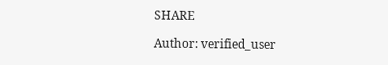SHARE

Author: verified_user